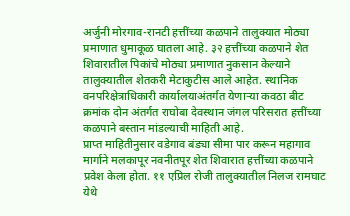अर्जुनी मोरगाव-रानटी हत्तींच्या कळपाने तालुक्यात मोठ्या प्रमाणात धुमाकूळ घातला आहे. ३२ हत्तींच्या कळपाने शेत शिवारातील पिकांचे मोठ्या प्रमाणात नुकसान केल्याने तालुक्यातील शेतकरी मेटाकुटीस आले आहेत. स्थानिक वनपरिक्षेत्राधिकारी कार्यालयाअंतर्गत येणाऱ्या कवठा बीट क्रमांक दोन अंतर्गत राघोबा देवस्थान जंगल परिसरात हत्तींच्या कळपाने बस्तान मांडल्याची माहिती आहे.
प्राप्त माहितीनुसार वडेगाव बंड्या सीमा पार करून महागाव मार्गाने मलकापूर नवनीतपूर शेत शिवारात हत्तींच्या कळपाने प्रवेश केला होता. ११ एप्रिल रोजी तालुक्यातील निलज रामघाट येथे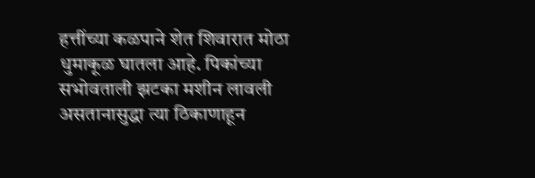हत्तींच्या कळपाने शेत शिवारात मोठा धुमाकूळ घातला आहे. पिकांच्या सभोवताली झटका मशीन लावली असतानासुद्धा त्या ठिकाणाहून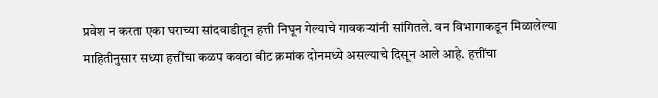प्रवेश न करता एका घराच्या सांदवाडीतून हत्ती निघून गेल्याचे गावकऱ्यांनी सांगितले. वन विभागाकडून मिळालेल्या माहितीनुसार सध्या हत्तींचा कळप कवठा बीट क्रमांक दोनमध्ये असल्याचे दिसून आले आहे. हत्तींचा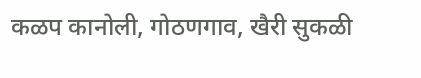कळप कानोली, गोठणगाव, खैरी सुकळी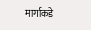मार्गाकडे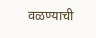वळण्याची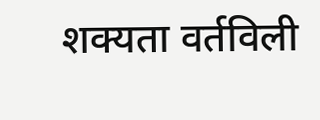शक्यता वर्तविली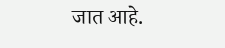जात आहे.